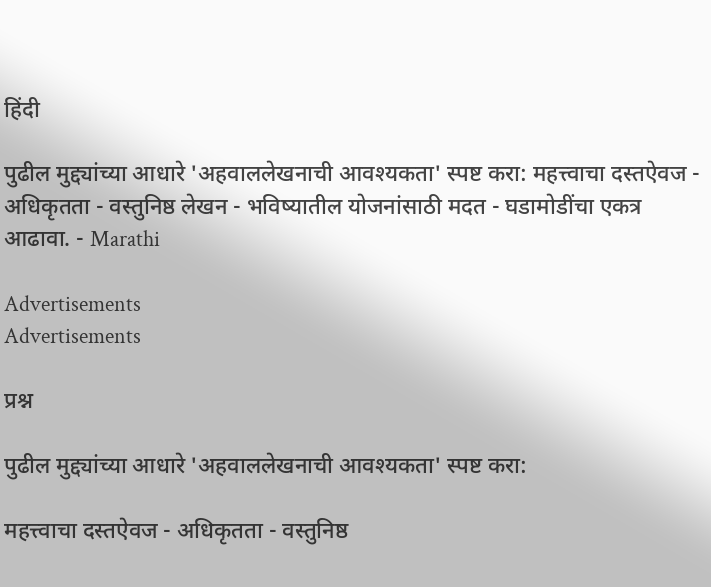हिंदी

पुढील मुद्द्यांच्या आधारे 'अहवाललेखनाची आवश्यकता' स्पष्ट करा: महत्त्वाचा दस्तऐवज - अधिकृतता - वस्तुनिष्ठ लेखन - भविष्यातील योजनांसाठी मदत - घडामोडींचा एकत्र आढावा. - Marathi

Advertisements
Advertisements

प्रश्न

पुढील मुद्द्यांच्या आधारे 'अहवाललेखनाची आवश्यकता' स्पष्ट करा:

महत्त्वाचा दस्तऐवज - अधिकृतता - वस्तुनिष्ठ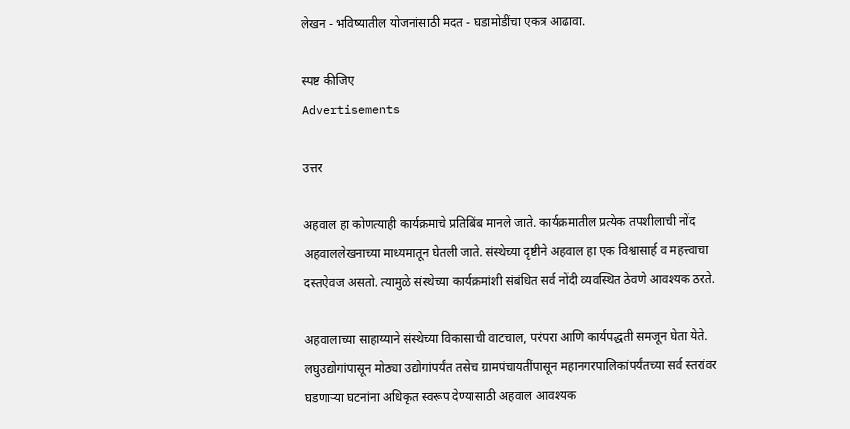लेखन - भविष्यातील योजनांसाठी मदत - घडामोडींचा एकत्र आढावा.

स्पष्ट कीजिए
Advertisements

उत्तर

अहवाल हा कोणत्याही कार्यक्रमाचे प्रतिबिंब मानले जाते. कार्यक्रमातील प्रत्येक तपशीलाची नोंद अहवाललेखनाच्या माध्यमातून घेतली जाते. संस्थेच्या दृष्टीने अहवाल हा एक विश्वासार्ह व महत्त्वाचा दस्तऐवज असतो. त्यामुळे संस्थेच्या कार्यक्रमांशी संबंधित सर्व नोंदी व्यवस्थित ठेवणे आवश्यक ठरते.

अहवालाच्या साहाय्याने संस्थेच्या विकासाची वाटचाल, परंपरा आणि कार्यपद्धती समजून घेता येते. लघुउद्योगांपासून मोठ्या उद्योगांपर्यंत तसेच ग्रामपंचायतींपासून महानगरपालिकांपर्यंतच्या सर्व स्तरांवर घडणाऱ्या घटनांना अधिकृत स्वरूप देण्यासाठी अहवाल आवश्यक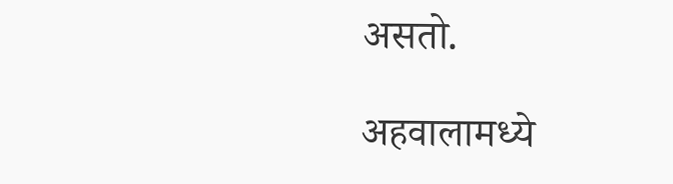असतो.

अहवालामध्ये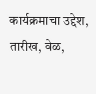कार्यक्रमाचा उद्देश, तारीख, वेळ,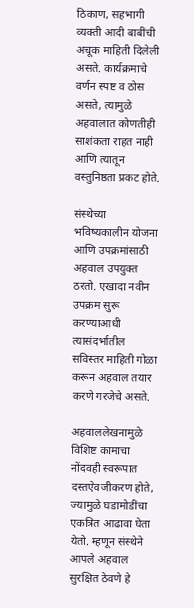ठिकाण, सहभागी व्यक्ती आदी बाबींची अचूक माहिती दिलेली असते. कार्यक्रमाचे वर्णन स्पष्ट व ठोस असते, त्यामुळे अहवालात कोणतीही साशंकता राहत नाही आणि त्यातून वस्तुनिष्ठता प्रकट होते.

संस्थेच्या भविष्यकालीन योजना आणि उपक्रमांसाठी अहवाल उपयुक्त ठरतो. एखादा नवीन उपक्रम सुरू करण्याआधी त्यासंदर्भातील सविस्तर माहिती गोळा करून अहवाल तयार करणे गरजेचे असते.

अहवाललेखनामुळे विशिष्ट कामाचा नोंदवही स्वरूपात दस्तऐवजीकरण होते, ज्यामुळे घडामोडींचा एकत्रित आढावा घेता येतो. म्हणून संस्थेने आपले अहवाल सुरक्षित ठेवणे हे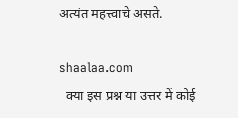अत्यंत महत्त्वाचे असते.

shaalaa.com
  क्या इस प्रश्न या उत्तर में कोई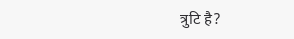त्रुटि है?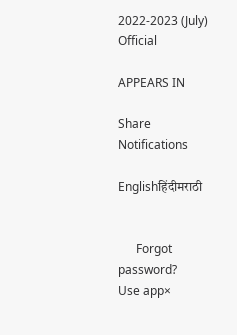2022-2023 (July) Official

APPEARS IN

Share
Notifications

Englishहिंदीमराठी


      Forgot password?
Use app×